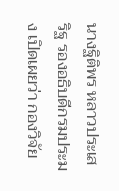นางฐิติพร หลาวประเสริฐ รองอธิบดีกรมประมง เปิดเผยว่า กองวิจัย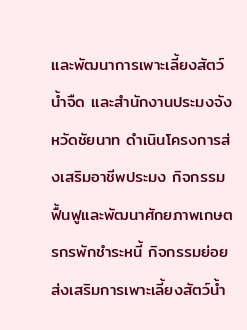และพัฒนาการเพาะเลี้ยงสัตว์น้ำจืด และสำนักงานประมงจังหวัดชัยนาท ดำเนินโครงการส่งเสริมอาชีพประมง กิจกรรมฟื้นฟูและพัฒนาศักยภาพเกษตรกรพักชำระหนี้ กิจกรรมย่อยส่งเสริมการเพาะเลี้ยงสัตว์น้ำ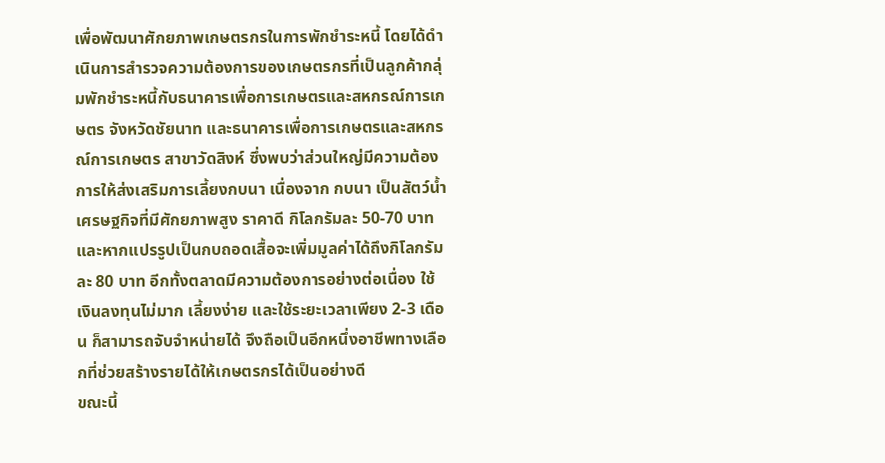เพื่อพัฒนาศักยภาพเกษตรกรในการพักชำระหนี้ โดยได้ดำเนินการสำรวจความต้องการของเกษตรกรที่เป็นลูกค้ากลุ่มพักชำระหนี้กับธนาคารเพื่อการเกษตรและสหกรณ์การเกษตร จังหวัดชัยนาท และธนาคารเพื่อการเกษตรและสหกรณ์การเกษตร สาขาวัดสิงห์ ซึ่งพบว่าส่วนใหญ่มีความต้องการให้ส่งเสริมการเลี้ยงกบนา เนื่องจาก กบนา เป็นสัตว์น้ำเศรษฐกิจที่มีศักยภาพสูง ราคาดี กิโลกรัมละ 50-70 บาท และหากแปรรูปเป็นกบถอดเสื้อจะเพิ่มมูลค่าได้ถึงกิโลกรัมละ 80 บาท อีกทั้งตลาดมีความต้องการอย่างต่อเนื่อง ใช้เงินลงทุนไม่มาก เลี้ยงง่าย และใช้ระยะเวลาเพียง 2-3 เดือน ก็สามารถจับจำหน่ายได้ จึงถือเป็นอีกหนึ่งอาชีพทางเลือกที่ช่วยสร้างรายได้ให้เกษตรกรได้เป็นอย่างดี
ขณะนี้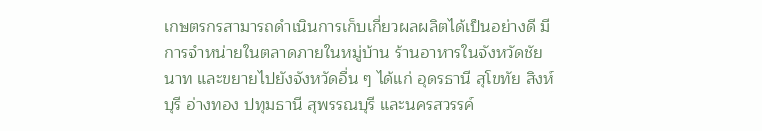เกษตรกรสามารถดำเนินการเก็บเกี่ยวผลผลิตได้เป็นอย่างดี มีการจำหน่ายในตลาดภายในหมู่บ้าน ร้านอาหารในจังหวัดชัยนาท และขยายไปยังจังหวัดอื่น ๆ ได้แก่ อุดรธานี สุโขทัย สิงห์บุรี อ่างทอง ปทุมธานี สุพรรณบุรี และนครสวรรค์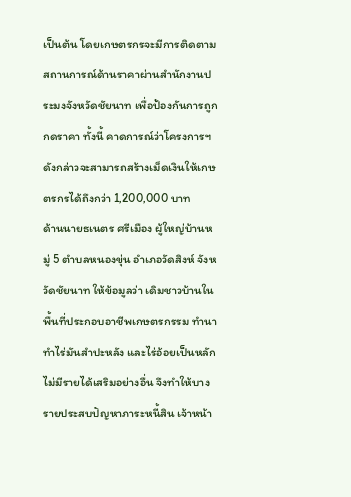เป็นต้น โดยเกษตรกรจะมีการติดตามสถานการณ์ด้านราคาผ่านสำนักงานประมงจังหวัดชัยนาท เพื่อป้องกันการถูกกดราคา ทั้งนี้ คาดการณ์ว่าโครงการฯ ดังกล่าวจะสามารถสร้างเม็ดเงินให้เกษตรกรได้ถึงกว่า 1,200,000 บาท
ด้านนายธเนตร ศรีเมือง ผู้ใหญ่บ้านหมู่ 5 ตำบลหนองขุ่น อำเภอวัดสิงห์ จังหวัดชัยนาท ให้ข้อมูลว่า เดิมชาวบ้านในพื้นที่ประกอบอาชีพเกษตรกรรม ทำนา ทำไร่มันสำปะหลัง และไร่อ้อยเป็นหลัก ไม่มีรายได้เสริมอย่างอื่น จึงทำให้บางรายประสบปัญหาภาระหนี้สิน เจ้าหน้า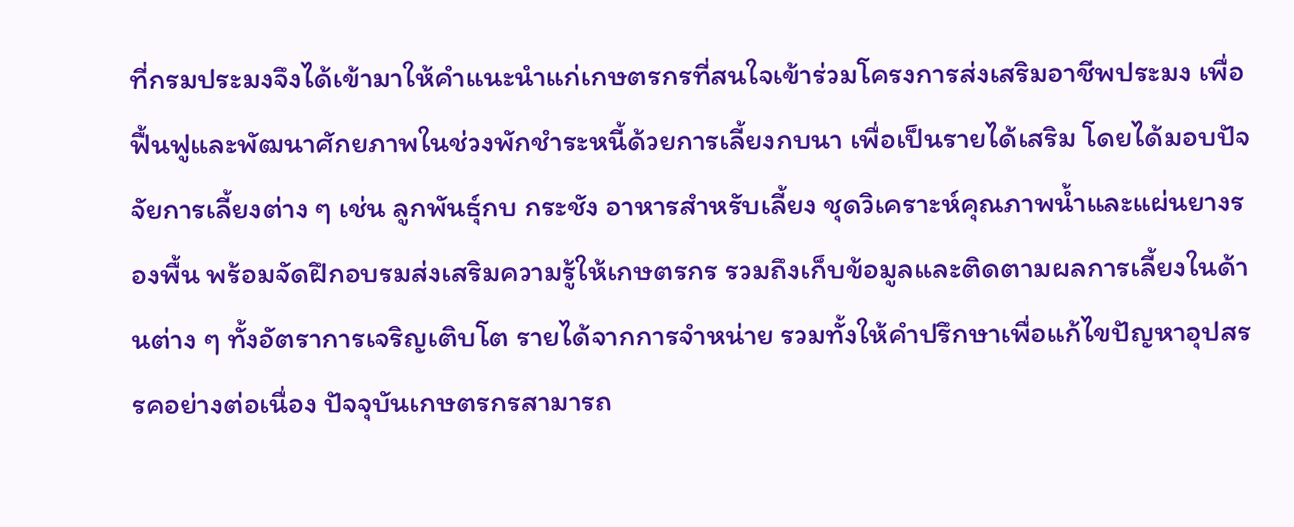ที่กรมประมงจึงได้เข้ามาให้คำแนะนำแก่เกษตรกรที่สนใจเข้าร่วมโครงการส่งเสริมอาชีพประมง เพื่อฟื้นฟูและพัฒนาศักยภาพในช่วงพักชำระหนี้ด้วยการเลี้ยงกบนา เพื่อเป็นรายได้เสริม โดยได้มอบปัจจัยการเลี้ยงต่าง ๆ เช่น ลูกพันธุ์กบ กระชัง อาหารสำหรับเลี้ยง ชุดวิเคราะห์คุณภาพน้ำและแผ่นยางรองพื้น พร้อมจัดฝึกอบรมส่งเสริมความรู้ให้เกษตรกร รวมถึงเก็บข้อมูลและติดตามผลการเลี้ยงในด้านต่าง ๆ ทั้งอัตราการเจริญเติบโต รายได้จากการจำหน่าย รวมทั้งให้คำปรึกษาเพื่อแก้ไขปัญหาอุปสรรคอย่างต่อเนื่อง ปัจจุบันเกษตรกรสามารถ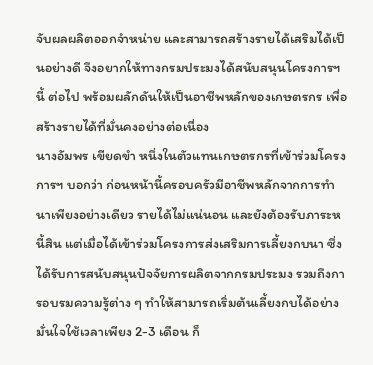จับผลผลิตออกจำหน่าย และสามารถสร้างรายได้เสริมได้เป็นอย่างดี จึงอยากให้ทางกรมประมงได้สนับสนุนโครงการฯ นี้ ต่อไป พร้อมผลักดันให้เป็นอาชีพหลักของเกษตรกร เพื่อสร้างรายได้ที่มั่นคงอย่างต่อเนื่อง
นางอัมพร เขียดขำ หนึ่งในตัวแทนเกษตรกรที่เข้าร่วมโครงการฯ บอกว่า ก่อนหน้านี้ครอบครัวมีอาชีพหลักจากการทำนาเพียงอย่างเดียว รายได้ไม่แน่นอน และยังต้องรับภาระหนี้สิน แต่เมื่อได้เข้าร่วมโครงการส่งเสริมการเลี้ยงกบนา ซึ่งได้รับการสนับสนุนปัจจัยการผลิตจากกรมประมง รวมถึงการอบรมความรู้ต่าง ๆ ทำให้สามารถเริ่มต้นเลี้ยงกบได้อย่างมั่นใจใช้เวลาเพียง 2-3 เดือน ก็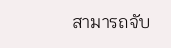สามารถจับ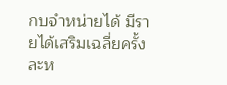กบจำหน่ายได้ มีรายได้เสริมเฉลี่ยครั้งละห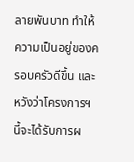ลายพันบาท ทำให้ความเป็นอยู่ของครอบครัวดีขึ้น และหวังว่าโครงการฯ นี้จะได้รับการผ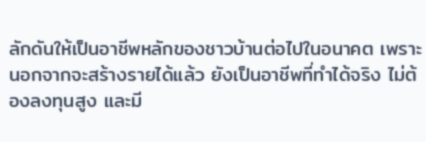ลักดันให้เป็นอาชีพหลักของชาวบ้านต่อไปในอนาคต เพราะนอกจากจะสร้างรายได้แล้ว ยังเป็นอาชีพที่ทำได้จริง ไม่ต้องลงทุนสูง และมี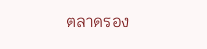ตลาดรอง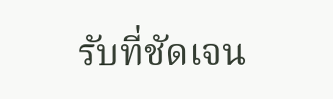รับที่ชัดเจน